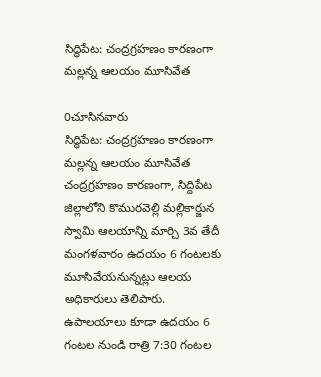సిద్ధిపేట: చంద్రగ్రహణం కారణంగా మల్లన్న ఆలయం మూసివేత

0చూసినవారు
సిద్ధిపేట: చంద్రగ్రహణం కారణంగా మల్లన్న ఆలయం మూసివేత
చంద్రగ్రహణం కారణంగా, సిద్దిపేట జిల్లాలోని కొమురవెల్లి మల్లికార్జున స్వామి ఆలయాన్ని మార్చి 3వ తేదీ మంగళవారం ఉదయం 6 గంటలకు మూసివేయనున్నట్లు ఆలయ అధికారులు తెలిపారు. ఉపాలయాలు కూడా ఉదయం 6 గంటల నుండి రాత్రి 7:30 గంటల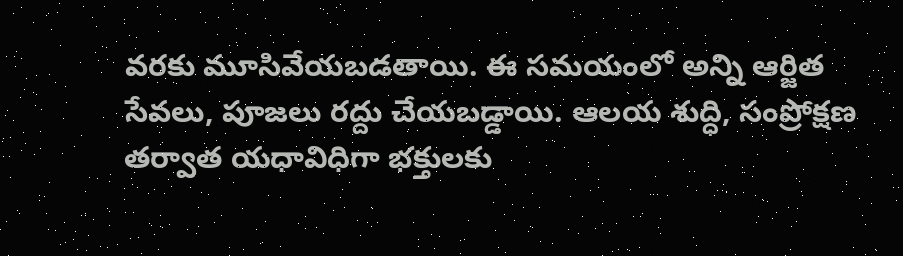వరకు మూసివేయబడతాయి. ఈ సమయంలో అన్ని ఆర్జిత సేవలు, పూజలు రద్దు చేయబడ్డాయి. ఆలయ శుద్ధి, సంప్రోక్షణ తర్వాత యధావిధిగా భక్తులకు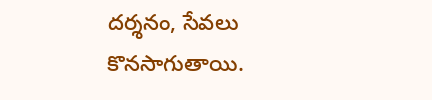దర్శనం, సేవలు కొనసాగుతాయి.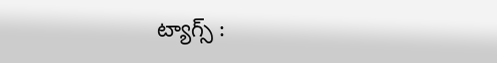ట్యాగ్స్ :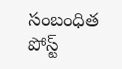సంబంధిత పోస్ట్